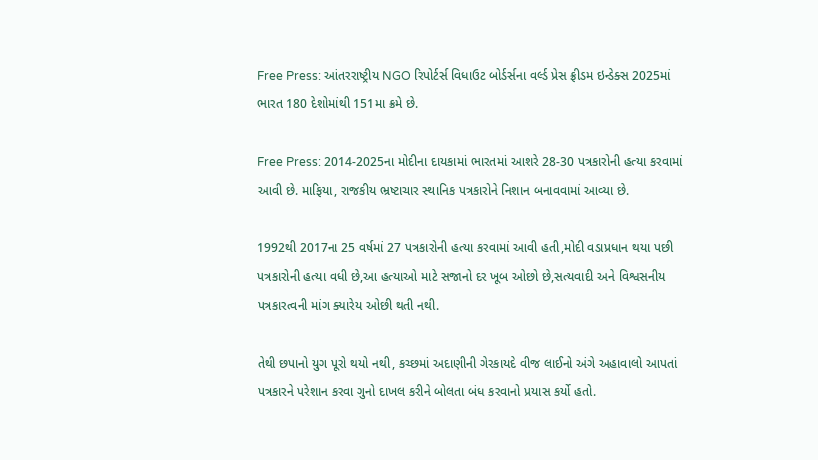Free Press: આંતરરાષ્ટ્રીય NGO રિપોર્ટર્સ વિધાઉટ બોર્ડર્સના વર્લ્ડ પ્રેસ ફ્રીડમ ઇન્ડેક્સ 2025માં ભારત 180 દેશોમાંથી 151મા ક્રમે છે.

Free Press: 2014-2025ના મોદીના દાયકામાં ભારતમાં આશરે 28-30 પત્રકારોની હત્યા કરવામાં આવી છે. માફિયા, રાજકીય ભ્રષ્ટાચાર સ્થાનિક પત્રકારોને નિશાન બનાવવામાં આવ્યા છે.

1992થી 2017ના 25 વર્ષમાં 27 પત્રકારોની હત્યા કરવામાં આવી હતી,મોદી વડાપ્રધાન થયા પછી પત્રકારોની હત્યા વધી છે,આ હત્યાઓ માટે સજાનો દર ખૂબ ઓછો છે,સત્યવાદી અને વિશ્વસનીય પત્રકારત્વની માંગ ક્યારેય ઓછી થતી નથી.

તેથી છપાનો યુગ પૂરો થયો નથી, કચ્છમાં અદાણીની ગેરકાયદે વીજ લાઈનો અંગે અહાવાલો આપતાં પત્રકારને પરેશાન કરવા ગુનો દાખલ કરીને બોલતા બંધ કરવાનો પ્રયાસ કર્યો હતો.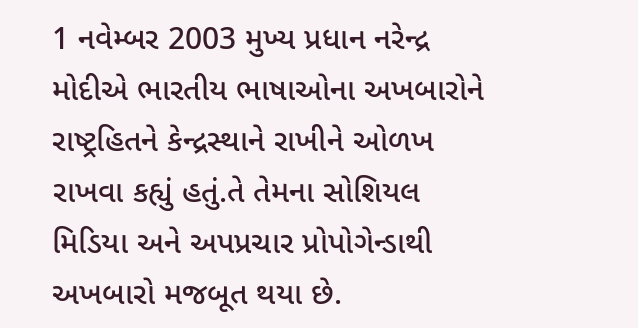1 નવેમ્બર 2003 મુખ્ય પ્રધાન નરેન્દ્ર મોદીએ ભારતીય ભાષાઓના અખબારોને રાષ્ટ્રહિતને કેન્દ્રસ્થાને રાખીને ઓળખ રાખવા કહ્યું હતું.તે તેમના સોશિયલ મિડિયા અને અપપ્રચાર પ્રોપોગેન્ડાથી અખબારો મજબૂત થયા છે.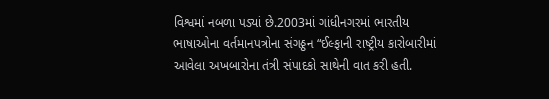વિશ્વમાં નબળા પડ્યાં છે.2003માં ગાંધીનગરમાં ભારતીય ભાષાઓના વર્તમાનપત્રોના સંગઠ્ઠન “ઈલ્ફાની રાષ્ટ્રીય કારોબારીમાં આવેલા અખબારોના તંત્રી સંપાદકો સાથેની વાત કરી હતી.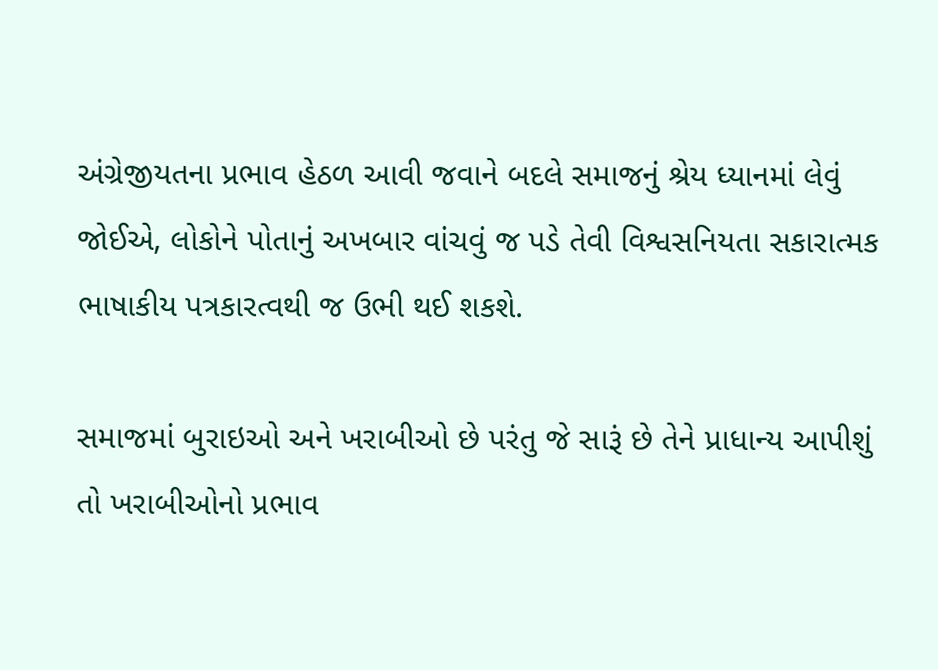અંગ્રેજીયતના પ્રભાવ હેઠળ આવી જવાને બદલે સમાજનું શ્રેય ધ્યાનમાં લેવું જોઈએ, લોકોને પોતાનું અખબાર વાંચવું જ પડે તેવી વિશ્વસનિયતા સકારાત્મક ભાષાકીય પત્રકારત્વથી જ ઉભી થઈ શકશે.

સમાજમાં બુરાઇઓ અને ખરાબીઓ છે પરંતુ જે સારૂં છે તેને પ્રાધાન્ય આપીશું તો ખરાબીઓનો પ્રભાવ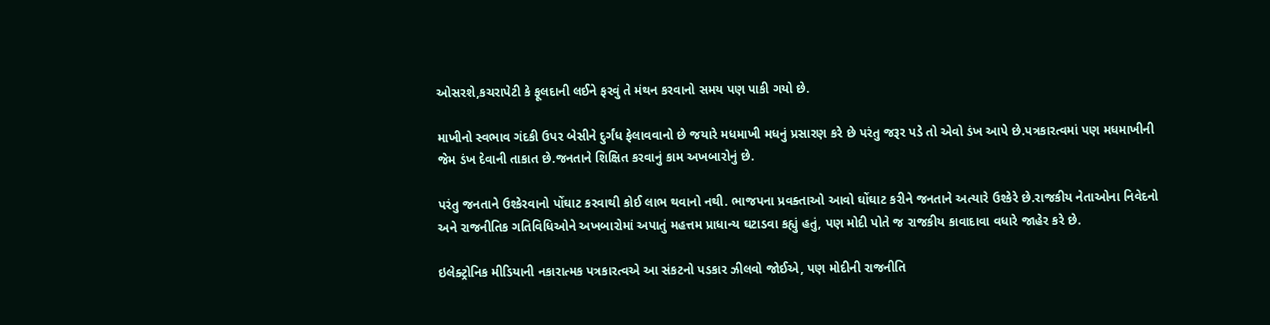ઓસરશે,કચરાપેટી કે ફૂલદાની લઈને ફરવું તે મંથન કરવાનો સમય પણ પાકી ગયો છે.

માખીનો સ્વભાવ ગંદકી ઉપર બેસીને દુર્ગંધ ફેલાવવાનો છે જયારે મધમાખી મધનું પ્રસારણ કરે છે પરંતુ જરૂર પડે તો એવો ડંખ આપે છે.પત્રકારત્વમાં પણ મધમાખીની જેમ ડંખ દેવાની તાકાત છે.જનતાને શિક્ષિત કરવાનું કામ અખબારોનું છે.

પરંતુ જનતાને ઉશ્કેરવાનો પોંઘાટ કરવાથી કોઈ લાભ થવાનો નથી. ભાજપના પ્રવક્તાઓ આવો ઘોંઘાટ કરીને જનતાને અત્યારે ઉશ્કેરે છે.રાજકીય નેતાઓના નિવેદનો અને રાજનીતિક ગતિવિધિઓને અખબારોમાં અપાતું મહત્તમ પ્રાધાન્ય ઘટાડવા કહ્યું હતું, પણ મોદી પોતે જ રાજકીય કાવાદાવા વધારે જાહેર કરે છે.

ઇલેક્ટ્રોનિક મીડિયાની નકારાત્મક પત્રકારત્વએ આ સંકટનો પડકાર ઝીલવો જોઈએ, પણ મોદીની રાજનીતિ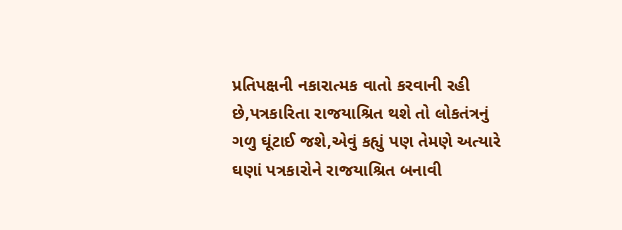પ્રતિપક્ષની નકારાત્મક વાતો કરવાની રહી છે,પત્રકારિતા રાજયાશ્રિત થશે તો લોકતંત્રનું ગળુ ઘૂંટાઈ જશે,એવું કહ્યું પણ તેમણે અત્યારે ઘણાં પત્રકારોને રાજયાશ્રિત બનાવી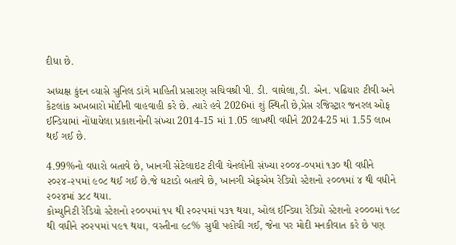દીધા છે.

અધ્યક્ષ કુંદન વ્યાસે સુનિલ ડાંગે માહિતી પ્રસારણ સચિવશ્રી પી. ડી. વાઘેલા,ડી. એન. પઢિયાર ટીવી અને કેટલાંક અખબારો મોદીની વાહવાહી કરે છે. ત્યારે હવે 2026માં શું સ્થિતી છે,પ્રેસ રજિસ્ટ્રાર જનરલ ઓફ ઈન્ડિયામાં નોંધાયેલા પ્રકાશનોની સંખ્યા 2014-15 માં 1.05 લાખથી વધીને 2024-25 માં 1.55 લાખ થઈ ગઈ છે.

4.99%નો વધારો બતાવે છે, ખાનગી સેટેલાઇટ ટીવી ચેનલોની સંખ્યા ૨૦૦૪-૦૫માં ૧૩૦ થી વધીને ૨૦૨૪-૨૫માં ૯૦૮ થઈ ગઈ છે.જે ઘટાડો બતાવે છે, ખાનગી એફએમ રેડિયો સ્ટેશનો ૨૦૦૧માં ૪ થી વધીને ૨૦૨૪માં ૩૮૮ થયા.
કોમ્યુનિટી રેડિયો સ્ટેશનો ૨૦૦૫માં ૧૫ થી ૨૦૨૫માં ૫૩૧ થયા, ઓલ ઈન્ડિયા રેડિયો સ્ટેશનો ૨૦૦૦માં ૧૯૮ થી વધીને ૨૦૨૫માં ૫૯૧ થયા, વસ્તીના ૯૮% સુધી પહોંચી ગઈ, જેના પર મોદી મનકીવાત કરે છે પણ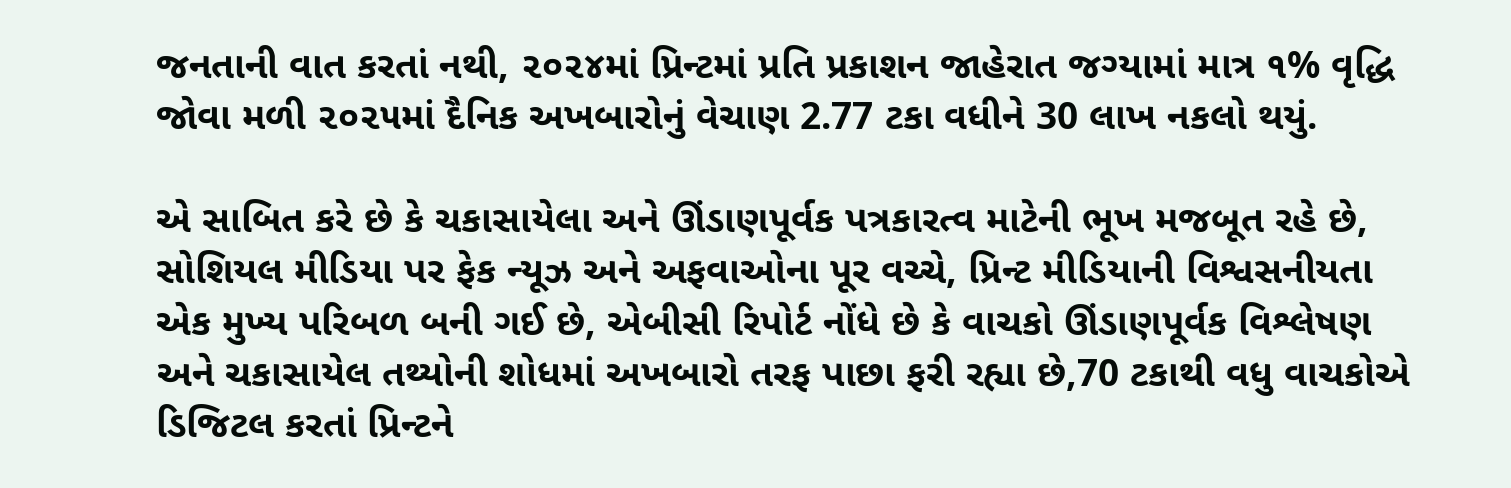જનતાની વાત કરતાં નથી, ૨૦૨૪માં પ્રિન્ટમાં પ્રતિ પ્રકાશન જાહેરાત જગ્યામાં માત્ર ૧% વૃદ્ધિ જોવા મળી ૨૦૨૫માં દૈનિક અખબારોનું વેચાણ 2.77 ટકા વધીને 30 લાખ નકલો થયું.

એ સાબિત કરે છે કે ચકાસાયેલા અને ઊંડાણપૂર્વક પત્રકારત્વ માટેની ભૂખ મજબૂત રહે છે, સોશિયલ મીડિયા પર ફેક ન્યૂઝ અને અફવાઓના પૂર વચ્ચે, પ્રિન્ટ મીડિયાની વિશ્વસનીયતા એક મુખ્ય પરિબળ બની ગઈ છે, એબીસી રિપોર્ટ નોંધે છે કે વાચકો ઊંડાણપૂર્વક વિશ્લેષણ અને ચકાસાયેલ તથ્યોની શોધમાં અખબારો તરફ પાછા ફરી રહ્યા છે,70 ટકાથી વધુ વાચકોએ ડિજિટલ કરતાં પ્રિન્ટને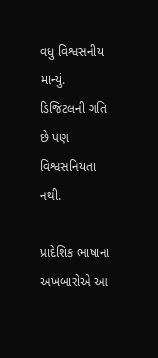વધુ વિશ્વસનીય માન્યું. ડિજિટલની ગતિ છે પણ વિશ્વસનિયતા નથી.

પ્રાદેશિક ભાષાના અખબારોએ આ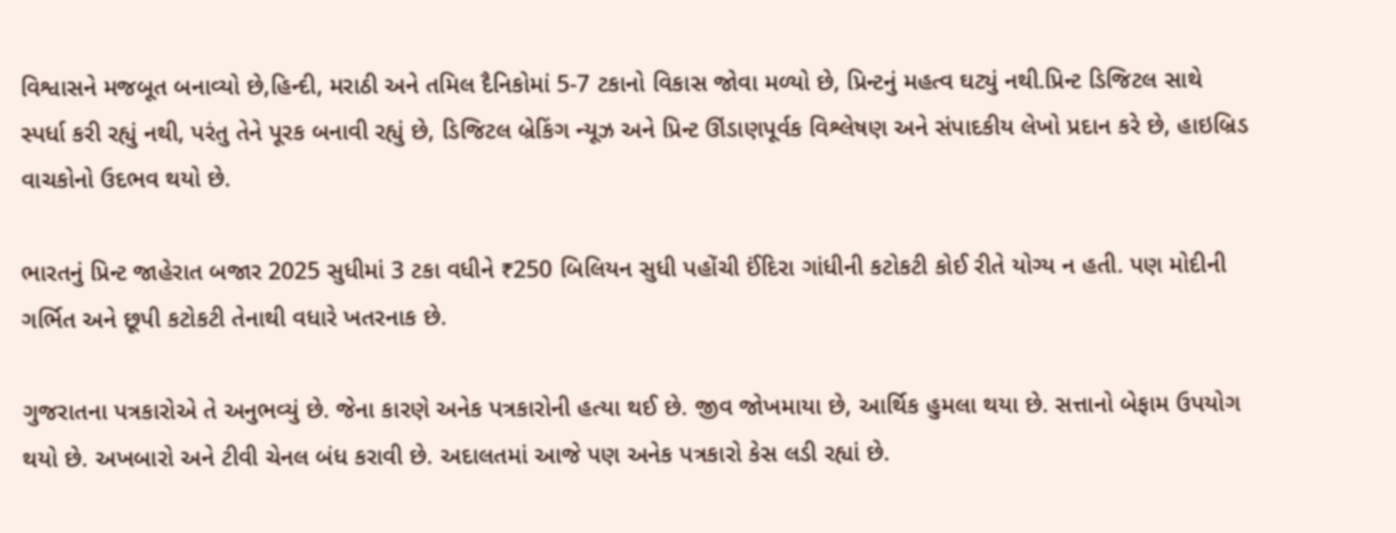વિશ્વાસને મજબૂત બનાવ્યો છે,હિન્દી, મરાઠી અને તમિલ દૈનિકોમાં 5-7 ટકાનો વિકાસ જોવા મળ્યો છે, પ્રિન્ટનું મહત્વ ઘટ્યું નથી.પ્રિન્ટ ડિજિટલ સાથે સ્પર્ધા કરી રહ્યું નથી, પરંતુ તેને પૂરક બનાવી રહ્યું છે, ડિજિટલ બ્રેકિંગ ન્યૂઝ અને પ્રિન્ટ ઊંડાણપૂર્વક વિશ્લેષણ અને સંપાદકીય લેખો પ્રદાન કરે છે, હાઇબ્રિડ વાચકોનો ઉદભવ થયો છે.

ભારતનું પ્રિન્ટ જાહેરાત બજાર 2025 સુધીમાં 3 ટકા વધીને ₹250 બિલિયન સુધી પહોંચી ઈંદિરા ગાંધીની કટોકટી કોઈ રીતે યોગ્ય ન હતી. પણ મોદીની ગર્ભિત અને છૂપી કટોકટી તેનાથી વધારે ખતરનાક છે.

ગુજરાતના પત્રકારોએ તે અનુભવ્યું છે. જેના કારણે અનેક પત્રકારોની હત્યા થઈ છે. જીવ જોખમાયા છે, આર્થિક હુમલા થયા છે. સત્તાનો બેફામ ઉપયોગ થયો છે. અખબારો અને ટીવી ચેનલ બંધ કરાવી છે. અદાલતમાં આજે પણ અનેક પત્રકારો કેસ લડી રહ્યાં છે.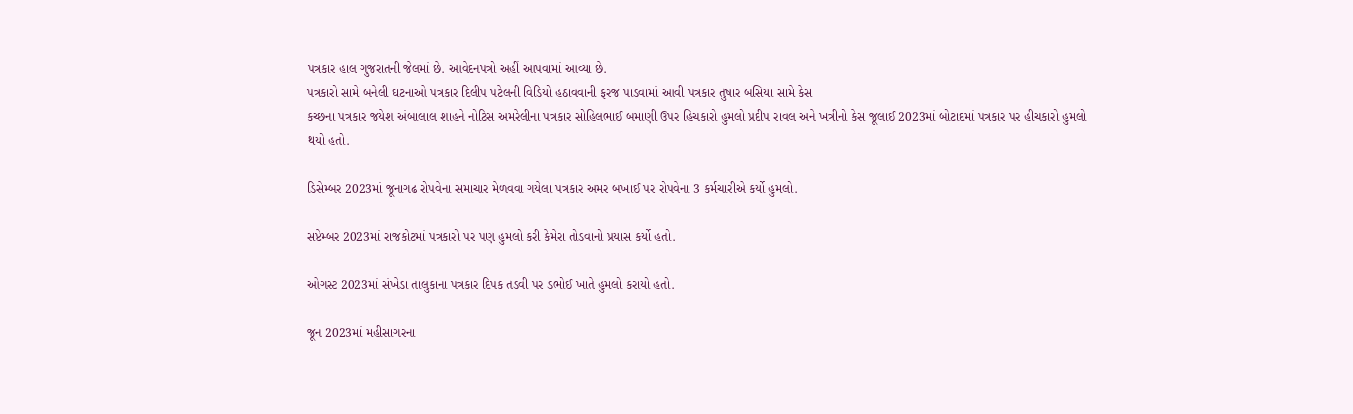પત્રકાર હાલ ગુજરાતની જેલમાં છે. આવેદનપત્રો અહીં આપવામાં આવ્યા છે.
પત્રકારો સામે બનેલી ઘટનાઓ પત્રકાર દિલીપ પટેલની વિડિયો હઠાવવાની ફરજ પાડવામાં આવી પત્રકાર તુષાર બસિયા સામે કેસ
કચ્છના પત્રકાર જયેશ અંબાલાલ શાહને નોટિસ અમરેલીના પત્રકાર સોહિલભાઈ બમાણી ઉપર હિચકારો હુમલો પ્રદીપ રાવલ અને ખત્રીનો કેસ જૂલાઈ 2023માં બોટાદમાં પત્રકાર પર હીચકારો હુમલો થયો હતો.

ડિસેમ્બર 2023માં જૂનાગઢ રોપવેના સમાચાર મેળવવા ગયેલા પત્રકાર અમર બખાઈ પર રોપવેના 3 કર્મચારીએ કર્યો હુમલો.

સપ્ટેમ્બર 2023માં રાજકોટમાં પત્રકારો પર પણ હુમલો કરી કેમેરા તોડવાનો પ્રયાસ કર્યો હતો.

ઓગસ્ટ 2023માં સંખેડા તાલુકાના પત્રકાર દિપક તડવી પર ડભોઈ ખાતે હુમલો કરાયો હતો.

જૂન 2023માં મહીસાગરના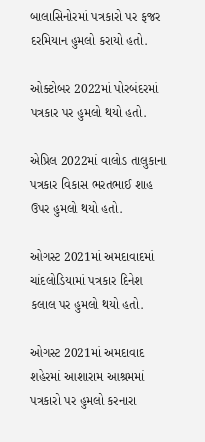બાલાસિનોરમાં પત્રકારો પર ફજર દરમિયાન હુમલો કરાયો હતો.

ઓક્ટોબર 2022માં પોરબંદરમાં પત્રકાર પર હુમલો થયો હતો.

એપ્રિલ 2022માં વાલોડ તાલુકાના પત્રકાર વિકાસ ભરતભાઈ શાહ ઉપર હુમલો થયો હતો.

ઓગસ્ટ 2021માં અમદાવાદમાં ચાંદલોડિયામાં પત્રકાર દિનેશ કલાલ પર હુમલો થયો હતો.

ઓગસ્ટ 2021માં અમદાવાદ શહેરમાં આશારામ આશ્રમમાં પત્રકારો પર હુમલો કરનારા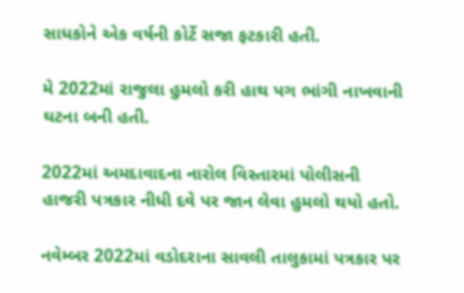સાધકોને એક વર્ષની કોર્ટે સજા ફટકારી હતી.

મે 2022માં રાજુલા હુમલો કરી હાથ પગ ભાંગી નાખવાની ઘટના બની હતી.

2022માં અમદાવાદના નારોલ વિસ્તારમાં પોલીસની હાજરી પત્રકાર નીધી દવે પર જાન લેવા હુમલો થયો હતો.

નવેમ્બર 2022માં વડોદરાના સાવલી તાલુકામાં પત્રકાર પર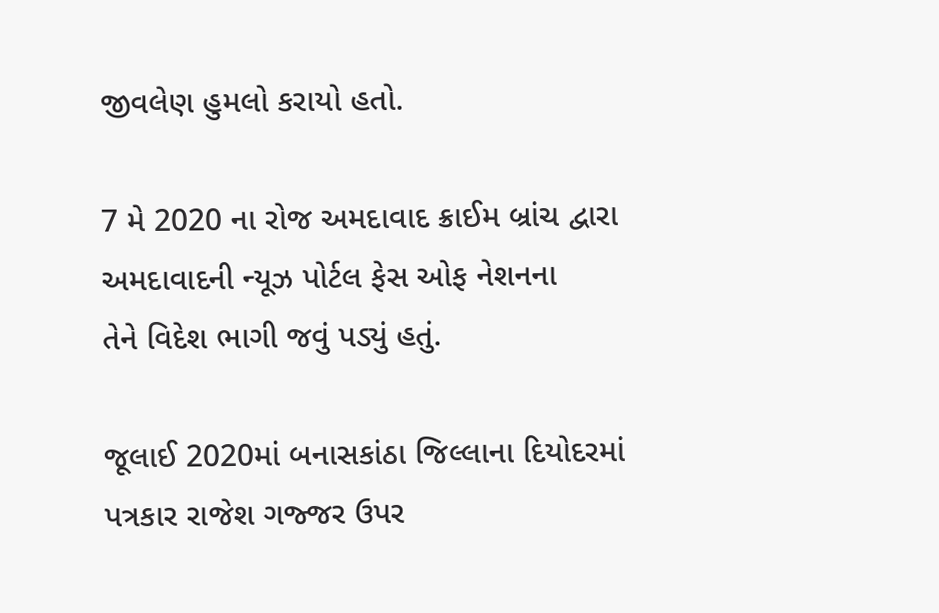જીવલેણ હુમલો કરાયો હતો.

7 મે 2020 ના રોજ અમદાવાદ ક્રાઈમ બ્રાંચ દ્વારા અમદાવાદની ન્યૂઝ પોર્ટલ ફેસ ઓફ નેશનના
તેને વિદેશ ભાગી જવું પડ્યું હતું.

જૂલાઈ 2020માં બનાસકાંઠા જિલ્લાના દિયોદરમાં પત્રકાર રાજેશ ગજ્જર ઉપર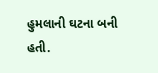હુમલાની ઘટના બની હતી.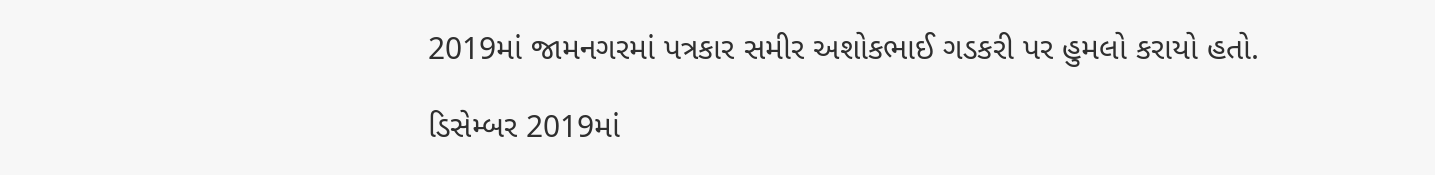2019માં જામનગરમાં પત્રકાર સમીર અશોકભાઈ ગડકરી પર હુમલો કરાયો હતો.

ડિસેમ્બર 2019માં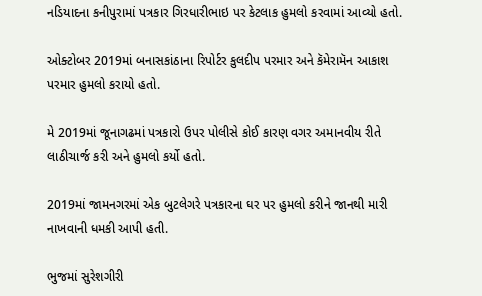નડિયાદના કનીપુરામાં પત્રકાર ગિરધારીભાઇ પર કેટલાક હુમલો કરવામાં આવ્યો હતો.

ઓક્ટોબર 2019માં બનાસકાંઠાના રિપોર્ટર કુલદીપ પરમાર અને કૅમેરામૅન આકાશ પરમાર હુમલો કરાયો હતો.

મે 2019માં જૂનાગઢમાં પત્રકારો ઉપર પોલીસે કોઈ કારણ વગર અમાનવીય રીતે લાઠીચાર્જ કરી અને હુમલો કર્યો હતો.

2019માં જામનગરમાં એક બુટલેગરે પત્રકારના ઘર પર હુમલો કરીને જાનથી મારી નાખવાની ધમકી આપી હતી.

ભુજમાં સુરેશગીરી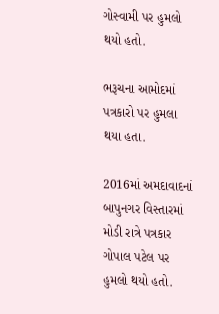ગોસ્વામી પર હુમલો થયો હતો.

ભરૂચના આમોદમાં પત્રકારો પર હુમલા થયા હતા.

2016માં અમદાવાદનાં બાપુનગર વિસ્તારમાં મોડી રાત્રે પત્રકાર ગોપાલ પટેલ પર હુમલો થયો હતો.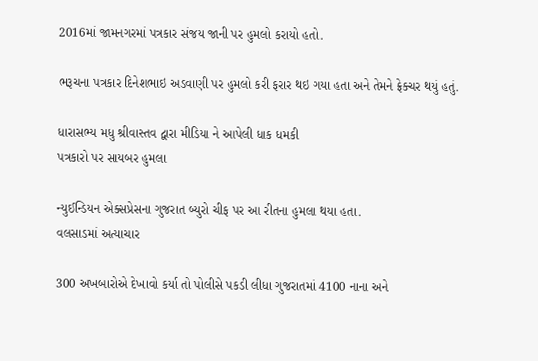2016માં જામનગરમાં પત્રકાર સંજય જાની પર હુમલો કરાયો હતો.

ભરૂચના પત્રકાર દિનેશભાઇ અડવાણી પર હુમલો કરી ફરાર થઇ ગયા હતા અને તેમને ફ્રેક્ચર થયું હતું.

ધારાસભ્ય મધુ શ્રીવાસ્તવ દ્વારા મીડિયા ને આપેલી ધાક ધમકી
પત્રકારો પર સાયબર હુમલા

ન્યુઈન્ડિયન એક્સપ્રેસના ગુજરાત બ્યુરો ચીફ પર આ રીતના હુમલા થયા હતા.
વલસાડમાં અત્યાચાર

300 અખબારોએ દેખાવો કર્યા તો પોલીસે પકડી લીધા ગુજરાતમાં 4100 નાના અને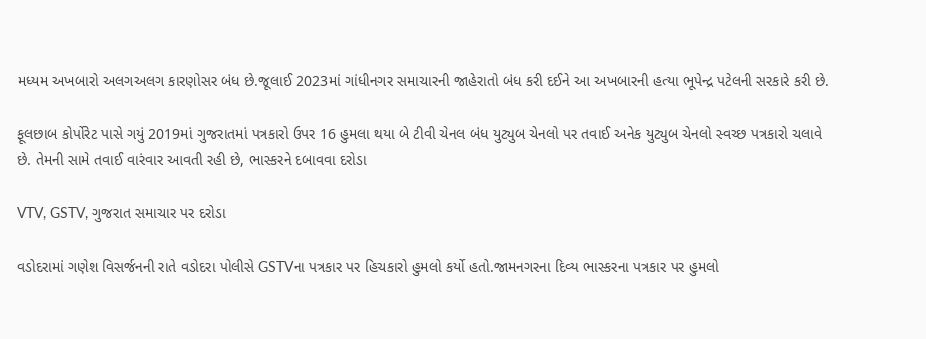મધ્યમ અખબારો અલગઅલગ કારણોસર બંધ છે.જૂલાઈ 2023માં ગાંધીનગર સમાચારની જાહેરાતો બંધ કરી દઈને આ અખબારની હત્યા ભૂપેન્દ્ર પટેલની સરકારે કરી છે.

ફૂલછાબ કોર્પોરેટ પાસે ગયું 2019માં ગુજરાતમાં પત્રકારો ઉપર 16 હુમલા થયા બે ટીવી ચેનલ બંધ યુટ્યુબ ચેનલો પર તવાઈ અનેક યુટ્યુબ ચેનલો સ્વચ્છ પત્રકારો ચલાવે છે. તેમની સામે તવાઈ વારંવાર આવતી રહી છે, ભાસ્કરને દબાવવા દરોડા

VTV, GSTV, ગુજરાત સમાચાર પર દરોડા

વડોદરામાં ગણેશ વિસર્જનની રાતે વડોદરા પોલીસે GSTVના પત્રકાર પર હિચકારો હુમલો કર્યો હતો.જામનગરના દિવ્ય ભાસ્કરના પત્રકાર પર હુમલો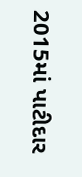2015માં પાટીદાર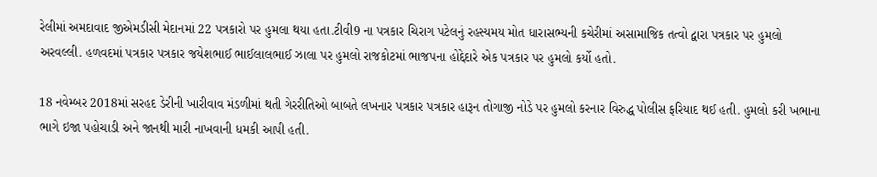રેલીમાં અમદાવાદ જીએમડીસી મેદાનમાં 22 પત્રકારો પર હુમલા થયા હતા.ટીવી9 ના પત્રકાર ચિરાગ પટેલનું રહસ્યમય મોત ધારાસભ્યની કચેરીમાં અસામાજિક તત્વો દ્વારા પત્રકાર પર હુમલો અરવલ્લી. હળવદમાં પત્રકાર પત્રકાર જયેશભાઈ ભાઈલાલભાઈ ઝાલા પર હુમલો રાજકોટમાં ભાજપના હોદ્દેદારે એક પત્રકાર પર હુમલો કર્યો હતો.

18 નવેમ્બર 2018માં સરહદ ડેરીની ખારીવાવ મંડળીમાં થતી ગેરરીતિઓ બાબતે લખનાર પત્રકાર પત્રકાર હારૂન તોગાજી નોડે પર હુમલો કરનાર વિરુદ્ધ પોલીસ ફરિયાદ થઈ હતી. હુમલો કરી ખભાના ભાગે ઇજા પહોચાડી અને જાનથી મારી નાખવાની ધમકી આપી હતી.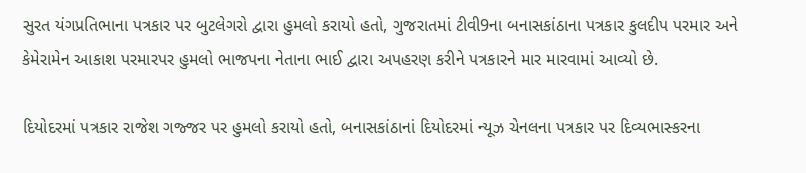સુરત યંગપ્રતિભાના પત્રકાર પર બુટલેગરો દ્વારા હુમલો કરાયો હતો, ગુજરાતમાં ટીવી9ના બનાસકાંઠાના પત્રકાર કુલદીપ પરમાર અને કેમેરામેન આકાશ પરમારપર હુમલો ભાજપના નેતાના ભાઈ દ્વારા અપહરણ કરીને પત્રકારને માર મારવામાં આવ્યો છે.

દિયોદરમાં પત્રકાર રાજેશ ગજ્જર પર હુમલો કરાયો હતો, બનાસકાંઠાનાં દિયોદરમાં ન્યૂઝ ચેનલના પત્રકાર પર દિવ્યભાસ્કરના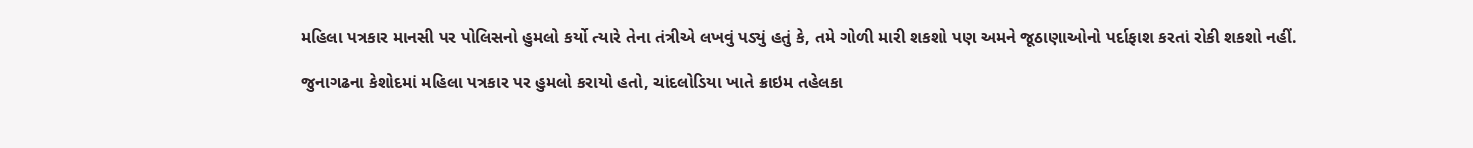મહિલા પત્રકાર માનસી પર પોલિસનો હુમલો કર્યો ત્યારે તેના તંત્રીએ લખવું પડ્યું હતું કે, તમે ગોળી મારી શકશો પણ અમને જૂઠાણાઓનો પર્દાફાશ કરતાં રોકી શકશો નહીં.

જુનાગઢના કેશોદમાં મહિલા પત્રકાર પર હુમલો કરાયો હતો, ચાંદલોડિયા ખાતે ક્રાઇમ તહેલકા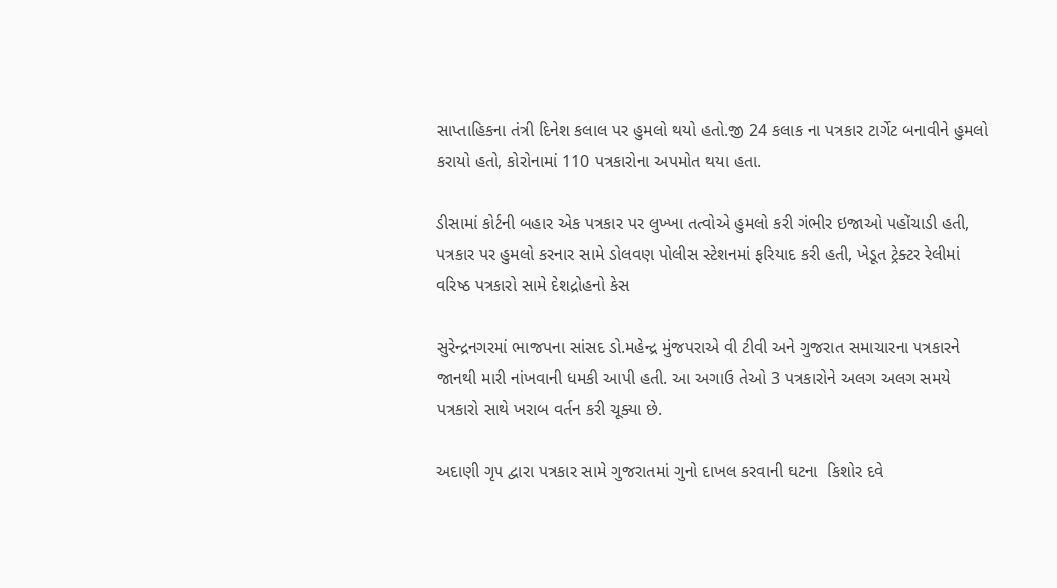સાપ્તાહિકના તંત્રી દિનેશ કલાલ પર હુમલો થયો હતો.જી 24 કલાક ના પત્રકાર ટાર્ગેટ બનાવીને હુમલો કરાયો હતો, કોરોનામાં 110 પત્રકારોના અપમોત થયા હતા.

ડીસામાં કોર્ટની બહાર એક પત્રકાર પર લુખ્ખા તત્વોએ હુમલો કરી ગંભીર ઇજાઓ પહોંચાડી હતી, પત્રકાર પર હુમલો કરનાર સામે ડોલવણ પોલીસ સ્ટેશનમાં ફરિયાદ કરી હતી, ખેડૂત ટ્રેક્ટર રેલીમાં વરિષ્ઠ પત્રકારો સામે દેશદ્રોહનો કેસ

સુરેન્દ્રનગરમાં ભાજપના સાંસદ ડો.મહેન્દ્ર મુંજપરાએ વી ટીવી અને ગુજરાત સમાચારના પત્રકારને જાનથી મારી નાંખવાની ધમકી આપી હતી. આ અગાઉ તેઓ 3 પત્રકારોને અલગ અલગ સમયે પત્રકારો સાથે ખરાબ વર્તન કરી ચૂક્યા છે.

અદાણી ગૃપ દ્વારા પત્રકાર સામે ગુજરાતમાં ગુનો દાખલ કરવાની ઘટના  કિશોર દવે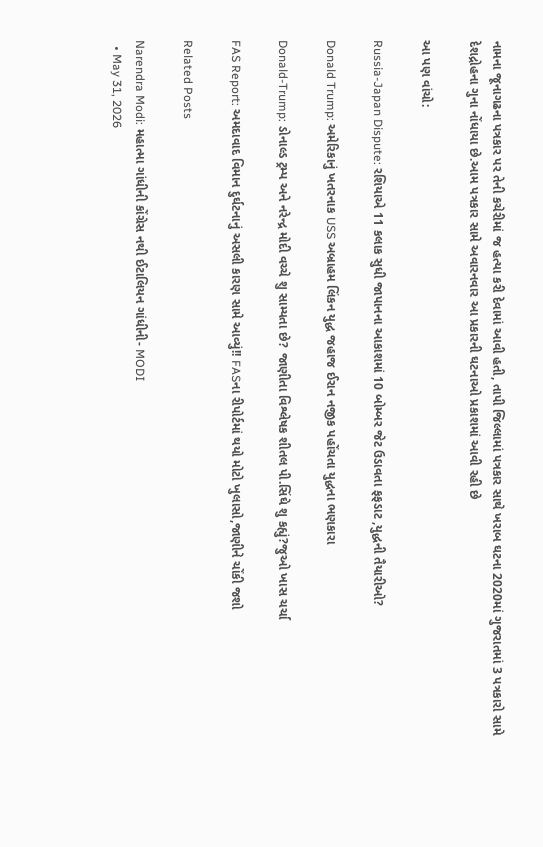નામના જૂનાગઢના પત્રકાર પર તેની કચેરીમાં જ હત્યા કરી દેવામાં આવી હતી, તાપી જિલ્લામાં પત્રકાર સાથે ખરાબ ઘટના 2020માં ગુજરાતમાં 3 પત્રકારો સામે દેશદ્રોહના ગુના નોંધાયા છે.આમ પત્રકાર સામે અવારનવાર આ પ્રકારની ઘટનાઓ પ્રકાશમાં આવી રહી છે

આ પણ વાંચો:

Russia-Japan Dispute: રશિયાએ 11 કલાક સુધી જાપાનના આકાશમાં 10 બોમ્બર જેટ ઉડાવતા ફફડાટ ,યુદ્ધની તૈયારીઓ?

Donald Trump: અમેરિકાનું ખતરનાક USS અબ્રાહમ લિંકન યુદ્ધ જહાજ ઈરાન નજીક પહોંચતા યુદ્ધના ભણકારા

Donald-Trump: ડોનાલ્ડ ટ્રમ્પ અને નરેન્દ્ર મોદી વચ્ચે શુ સામ્યતા છે? જાણીતા વિશ્લેષક શીતલ પી.સિંઘે શુ કહ્યું?જુઓ ખાસ ચર્ચા

FAS Report: અમદાવાદ વિમાન દુર્ઘટનાનું અસલી કારણ સામે આવ્યું!! FASના રીપોર્ટમાં થયો મોટો ખુલાસો,જાણીને ચોંકી જશો

Related Posts

Narendra Modi: મહાત્મા ગાંધીની કોંગ્રેસ નથી ઈટાલિયન ગાંધીની- MODI
  • May 31, 2026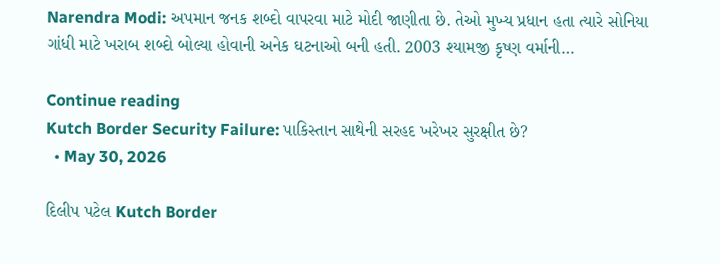Narendra Modi: અપમાન જનક શબ્દો વાપરવા માટે મોદી જાણીતા છે. તેઓ મુખ્ય પ્રધાન હતા ત્યારે સોનિયા ગાંધી માટે ખરાબ શબ્દો બોલ્યા હોવાની અનેક ઘટનાઓ બની હતી. 2003 શ્યામજી કૃષ્ણ વર્માની…

Continue reading
Kutch Border Security Failure: પાકિસ્તાન સાથેની સરહદ ખરેખર સુરક્ષીત છે?
  • May 30, 2026

દિલીપ પટેલ Kutch Border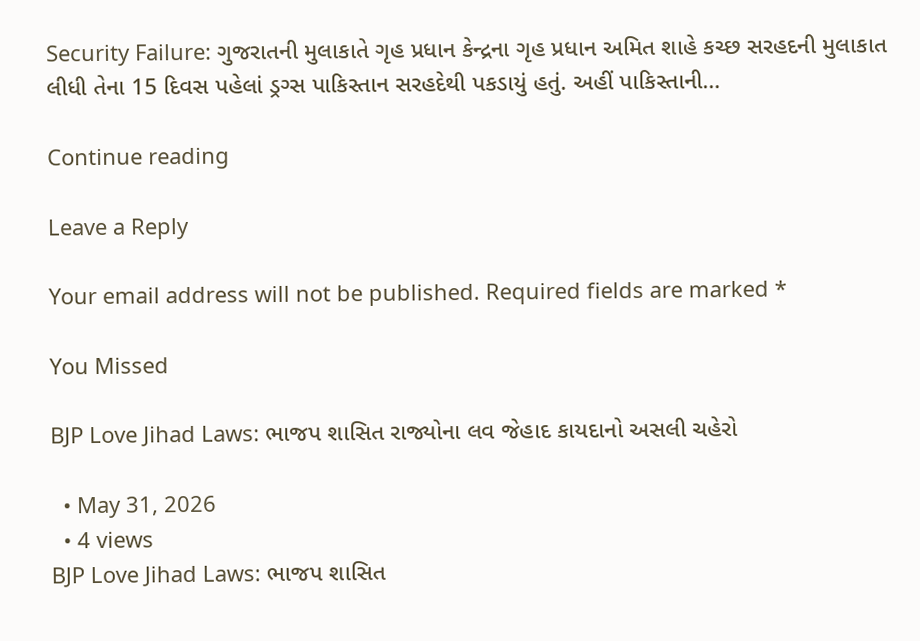Security Failure: ગુજરાતની મુલાકાતે ગૃહ પ્રધાન કેન્દ્રના ગૃહ પ્રધાન અમિત શાહે કચ્છ સરહદની મુલાકાત લીધી તેના 15 દિવસ પહેલાં ડ્રગ્સ પાકિસ્તાન સરહદેથી પકડાયું હતું. અહીં પાકિસ્તાની…

Continue reading

Leave a Reply

Your email address will not be published. Required fields are marked *

You Missed

BJP Love Jihad Laws: ભાજપ શાસિત રાજ્યોના લવ જેહાદ કાયદાનો અસલી ચહેરો

  • May 31, 2026
  • 4 views
BJP Love Jihad Laws: ભાજપ શાસિત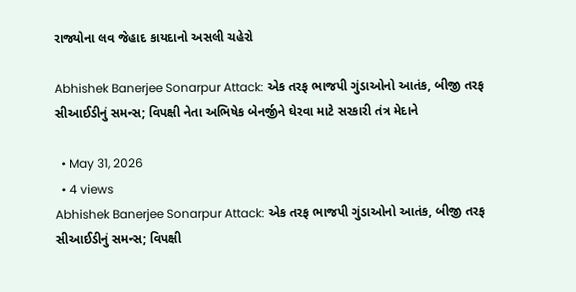રાજ્યોના લવ જેહાદ કાયદાનો અસલી ચહેરો

Abhishek Banerjee Sonarpur Attack: એક તરફ ભાજપી ગુંડાઓનો આતંક, બીજી તરફ સીઆઈડીનું સમન્સ; વિપક્ષી નેતા અભિષેક બેનર્જીને ઘેરવા માટે સરકારી તંત્ર મેદાને

  • May 31, 2026
  • 4 views
Abhishek Banerjee Sonarpur Attack: એક તરફ ભાજપી ગુંડાઓનો આતંક, બીજી તરફ સીઆઈડીનું સમન્સ; વિપક્ષી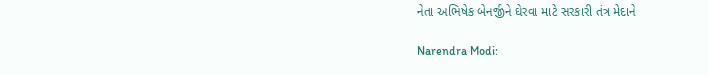નેતા અભિષેક બેનર્જીને ઘેરવા માટે સરકારી તંત્ર મેદાને

Narendra Modi: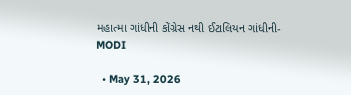મહાત્મા ગાંધીની કોંગ્રેસ નથી ઈટાલિયન ગાંધીની- MODI

  • May 31, 2026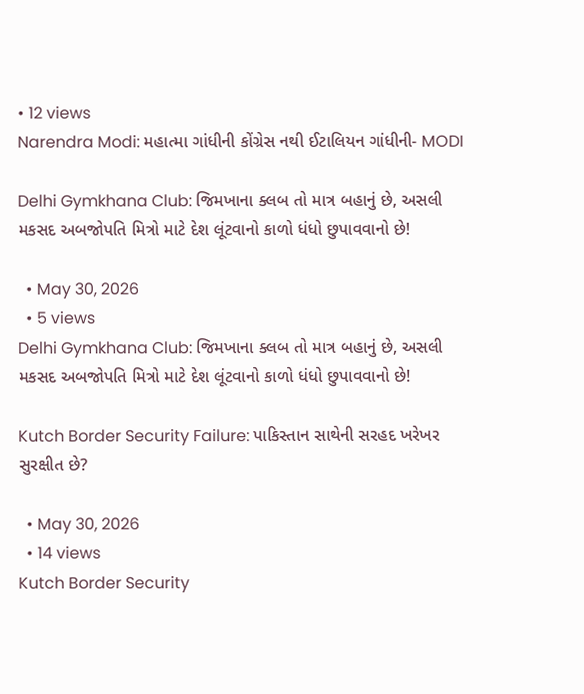• 12 views
Narendra Modi: મહાત્મા ગાંધીની કોંગ્રેસ નથી ઈટાલિયન ગાંધીની- MODI

Delhi Gymkhana Club: જિમખાના ક્લબ તો માત્ર બહાનું છે, અસલી મકસદ અબજોપતિ મિત્રો માટે દેશ લૂંટવાનો કાળો ધંધો છુપાવવાનો છે!

  • May 30, 2026
  • 5 views
Delhi Gymkhana Club: જિમખાના ક્લબ તો માત્ર બહાનું છે, અસલી મકસદ અબજોપતિ મિત્રો માટે દેશ લૂંટવાનો કાળો ધંધો છુપાવવાનો છે!

Kutch Border Security Failure: પાકિસ્તાન સાથેની સરહદ ખરેખર સુરક્ષીત છે?

  • May 30, 2026
  • 14 views
Kutch Border Security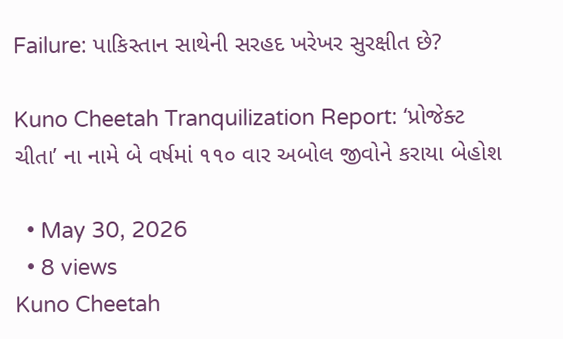Failure: પાકિસ્તાન સાથેની સરહદ ખરેખર સુરક્ષીત છે?

Kuno Cheetah Tranquilization Report: ‘પ્રોજેક્ટ ચીતા’ ના નામે બે વર્ષમાં ૧૧૦ વાર અબોલ જીવોને કરાયા બેહોશ

  • May 30, 2026
  • 8 views
Kuno Cheetah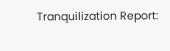Tranquilization Report: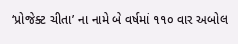‘પ્રોજેક્ટ ચીતા’ ના નામે બે વર્ષમાં ૧૧૦ વાર અબોલ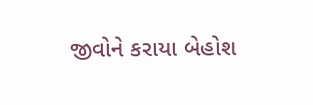જીવોને કરાયા બેહોશ